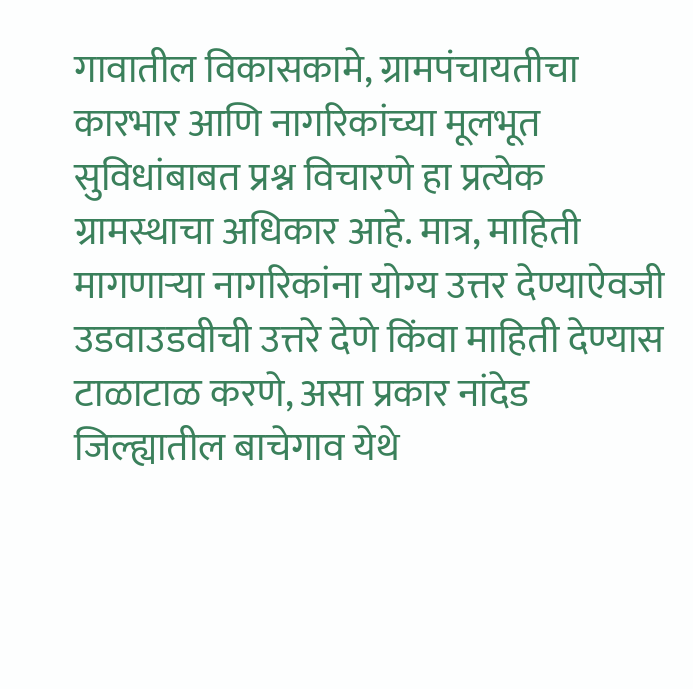गावातील विकासकामे, ग्रामपंचायतीचा कारभार आणि नागरिकांच्या मूलभूत सुविधांबाबत प्रश्न विचारणे हा प्रत्येक ग्रामस्थाचा अधिकार आहे. मात्र, माहिती मागणाऱ्या नागरिकांना योग्य उत्तर देण्याऐवजी उडवाउडवीची उत्तरे देणे किंवा माहिती देण्यास टाळाटाळ करणे, असा प्रकार नांदेड जिल्ह्यातील बाचेगाव येथे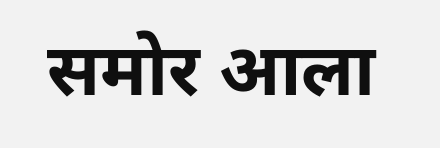समोर आला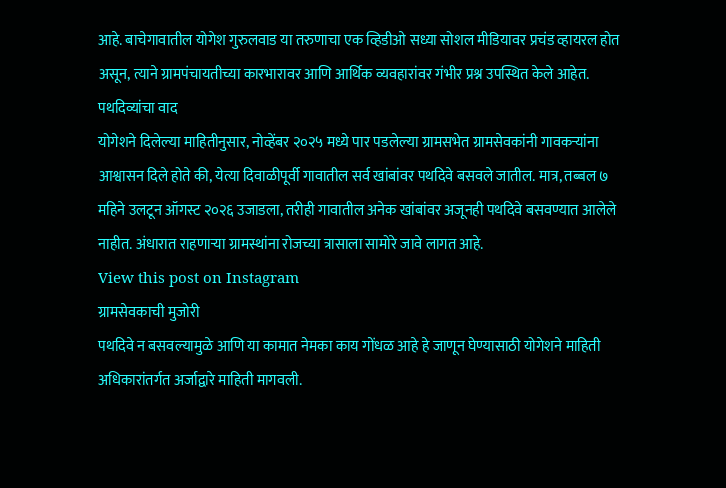आहे. बाचेगावातील योगेश गुरुलवाड या तरुणाचा एक व्हिडीओ सध्या सोशल मीडियावर प्रचंड व्हायरल होत असून, त्याने ग्रामपंचायतीच्या कारभारावर आणि आर्थिक व्यवहारांवर गंभीर प्रश्न उपस्थित केले आहेत.
पथदिव्यांचा वाद
योगेशने दिलेल्या माहितीनुसार, नोव्हेंबर २०२५ मध्ये पार पडलेल्या ग्रामसभेत ग्रामसेवकांनी गावकऱ्यांना आश्वासन दिले होते की, येत्या दिवाळीपूर्वी गावातील सर्व खांबांवर पथदिवे बसवले जातील. मात्र, तब्बल ७ महिने उलटून ऑगस्ट २०२६ उजाडला, तरीही गावातील अनेक खांबांवर अजूनही पथदिवे बसवण्यात आलेले नाहीत. अंधारात राहणाऱ्या ग्रामस्थांना रोजच्या त्रासाला सामोरे जावे लागत आहे.
View this post on Instagram
ग्रामसेवकाची मुजोरी
पथदिवे न बसवल्यामुळे आणि या कामात नेमका काय गोंधळ आहे हे जाणून घेण्यासाठी योगेशने माहिती अधिकारांतर्गत अर्जाद्वारे माहिती मागवली.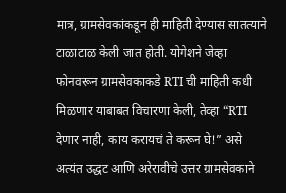मात्र, ग्रामसेवकांकडून ही माहिती देण्यास सातत्याने टाळाटाळ केली जात होती. योगेशने जेव्हा फोनवरून ग्रामसेवकाकडे RTI ची माहिती कधी मिळणार याबाबत विचारणा केली, तेव्हा “RTI देणार नाही, काय करायचं ते करून घे!” असे अत्यंत उद्धट आणि अरेरावीचे उत्तर ग्रामसेवकाने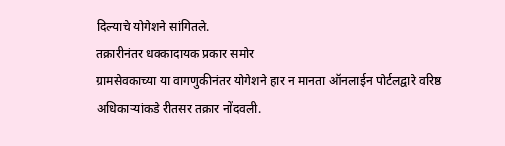दिल्याचे योगेशने सांगितले.
तक्रारीनंतर धक्कादायक प्रकार समोर
ग्रामसेवकाच्या या वागणुकीनंतर योगेशने हार न मानता ऑनलाईन पोर्टलद्वारे वरिष्ठ अधिकाऱ्यांकडे रीतसर तक्रार नोंदवली.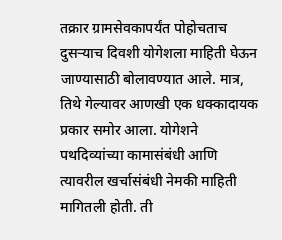तक्रार ग्रामसेवकापर्यंत पोहोचताच दुसऱ्याच दिवशी योगेशला माहिती घेऊन जाण्यासाठी बोलावण्यात आले. मात्र, तिथे गेल्यावर आणखी एक धक्कादायक प्रकार समोर आला. योगेशने पथदिव्यांच्या कामासंबंधी आणि त्यावरील खर्चासंबंधी नेमकी माहिती मागितली होती. ती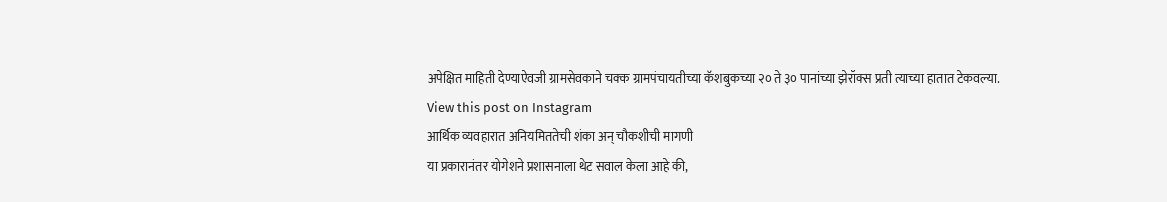अपेक्षित माहिती देण्याऐवजी ग्रामसेवकाने चक्क ग्रामपंचायतीच्या कॅशबुकच्या २० ते ३० पानांच्या झेरॉक्स प्रती त्याच्या हातात टेकवल्या.
View this post on Instagram
आर्थिक व्यवहारात अनियमिततेची शंका अन् चौकशीची मागणी
या प्रकारानंतर योगेशने प्रशासनाला थेट सवाल केला आहे की,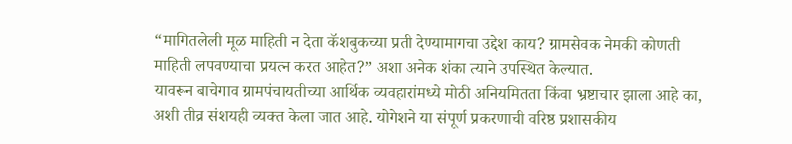“मागितलेली मूळ माहिती न देता कॅशबुकच्या प्रती देण्यामागचा उद्देश काय? ग्रामसेवक नेमकी कोणती माहिती लपवण्याचा प्रयत्न करत आहेत?” अशा अनेक शंका त्याने उपस्थित केल्यात.
यावरून बाचेगाव ग्रामपंचायतीच्या आर्थिक व्यवहारांमध्ये मोठी अनियमितता किंवा भ्रष्टाचार झाला आहे का, अशी तीव्र संशयही व्यक्त केला जात आहे. योगेशने या संपूर्ण प्रकरणाची वरिष्ठ प्रशासकीय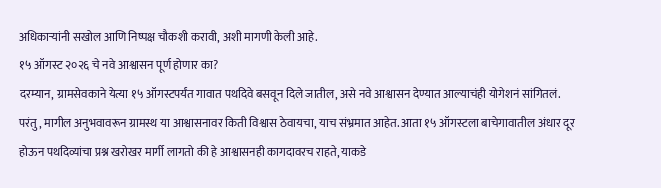अधिकाऱ्यांनी सखोल आणि निष्पक्ष चौकशी करावी, अशी मागणी केली आहे.
१५ ऑगस्ट २०२६ चे नवे आश्वासन पूर्ण होणार का?
दरम्यान, ग्रामसेवकाने येत्या १५ ऑगस्टपर्यंत गावात पथदिवे बसवून दिले जातील, असे नवे आश्वासन देण्यात आल्याचंही योगेशनं सांगितलं. परंतु, मागील अनुभवावरून ग्रामस्थ या आश्वासनावर किती विश्वास ठेवायचा, याच संभ्रमात आहेत. आता १५ ऑगस्टला बाचेगावातील अंधार दूर होऊन पथदिव्यांचा प्रश्न खरोखर मार्गी लागतो की हे आश्वासनही कागदावरच राहते, याकडे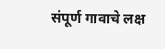संपूर्ण गावाचे लक्ष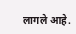लागले आहे.